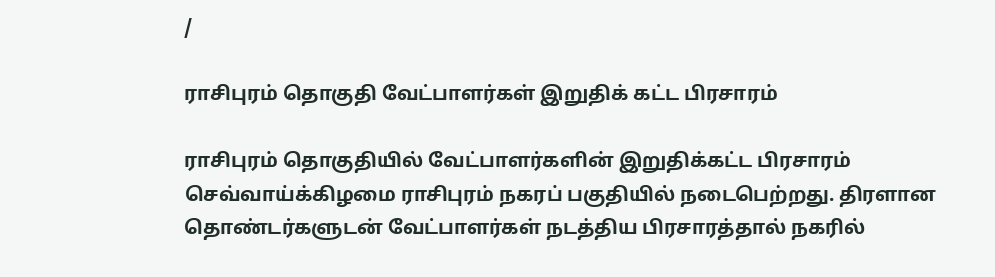/

ராசிபுரம் தொகுதி வேட்பாளர்கள் இறுதிக் கட்ட பிரசாரம்

ராசிபுரம் தொகுதியில் வேட்பாளர்களின் இறுதிக்கட்ட பிரசாரம் செவ்வாய்க்கிழமை ராசிபுரம் நகரப் பகுதியில் நடைபெற்றது. திரளான தொண்டர்களுடன் வேட்பாளர்கள் நடத்திய பிரசாரத்தால் நகரில்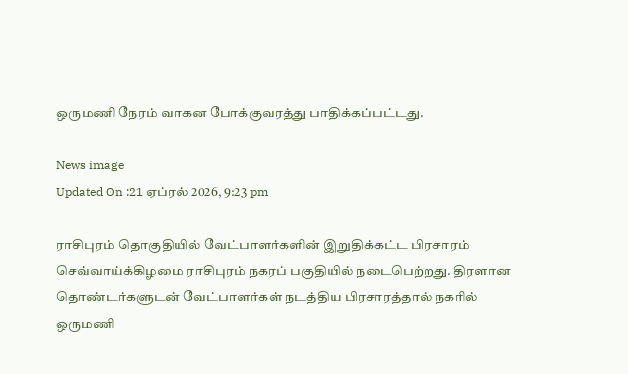ஒருமணி நேரம் வாகன போக்குவரத்து பாதிக்கப்பட்டது.

News image
Updated On :21 ஏப்ரல் 2026, 9:23 pm

ராசிபுரம் தொகுதியில் வேட்பாளர்களின் இறுதிக்கட்ட பிரசாரம் செவ்வாய்க்கிழமை ராசிபுரம் நகரப் பகுதியில் நடைபெற்றது. திரளான தொண்டர்களுடன் வேட்பாளர்கள் நடத்திய பிரசாரத்தால் நகரில் ஒருமணி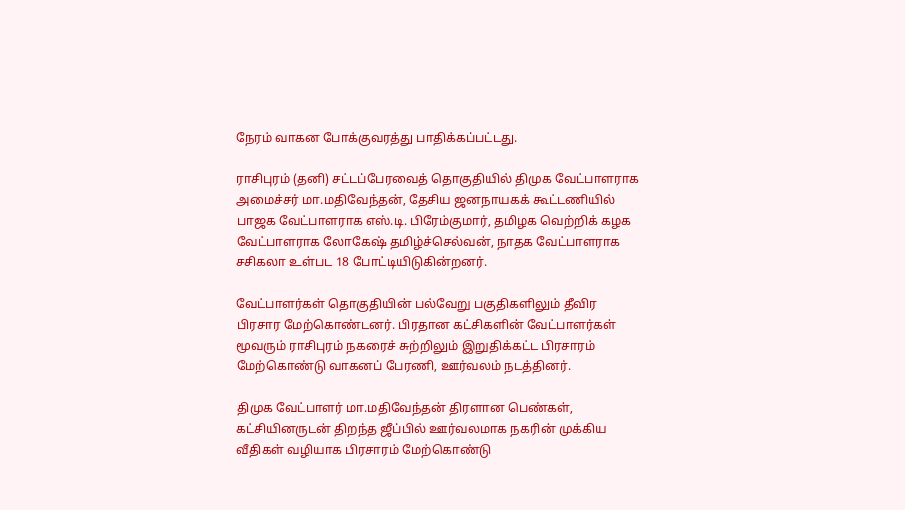நேரம் வாகன போக்குவரத்து பாதிக்கப்பட்டது.

ராசிபுரம் (தனி) சட்டப்பேரவைத் தொகுதியில் திமுக வேட்பாளராக அமைச்சர் மா.மதிவேந்தன், தேசிய ஜனநாயகக் கூட்டணியில் பாஜக வேட்பாளராக எஸ்.டி. பிரேம்குமார், தமிழக வெற்றிக் கழக வேட்பாளராக லோகேஷ் தமிழ்ச்செல்வன், நாதக வேட்பாளராக சசிகலா உள்பட 18 போட்டியிடுகின்றனர்.

வேட்பாளர்கள் தொகுதியின் பல்வேறு பகுதிகளிலும் தீவிர பிரசார மேற்கொண்டனர். பிரதான கட்சிகளின் வேட்பாளர்கள் மூவரும் ராசிபுரம் நகரைச் சுற்றிலும் இறுதிக்கட்ட பிரசாரம் மேற்கொண்டு வாகனப் பேரணி, ஊர்வலம் நடத்தினர்.

திமுக வேட்பாளர் மா.மதிவேந்தன் திரளான பெண்கள், கட்சியினருடன் திறந்த ஜீப்பில் ஊர்வலமாக நகரின் முக்கிய வீதிகள் வழியாக பிரசாரம் மேற்கொண்டு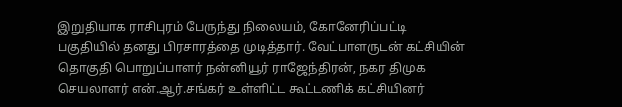இறுதியாக ராசிபுரம் பேருந்து நிலையம், கோனேரிப்பட்டி பகுதியில் தனது பிரசாரத்தை முடித்தார். வேட்பாளருடன் கட்சியின் தொகுதி பொறுப்பாளர் நன்னியூர் ராஜேந்திரன், நகர திமுக செயலாளர் என்.ஆர்.சங்கர் உள்ளிட்ட கூட்டணிக் கட்சியினர்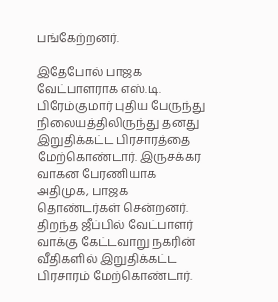பங்கேற்றனர்.

இதேபோல் பாஜக வேட்பாளராக எஸ்.டி. பிரேம்குமார் புதிய பேருந்து நிலையத்திலிருந்து தனது இறுதிக்கட்ட பிரசாரத்தை மேற்கொண்டார். இருசக்கர வாகன பேரணியாக அதிமுக, பாஜக தொண்டர்கள் சென்றனர். திறந்த ஜீப்பில் வேட்பாளர் வாக்கு கேட்டவாறு நகரின் வீதிகளில் இறுதிக்கட்ட பிரசாரம் மேற்கொண்டார்.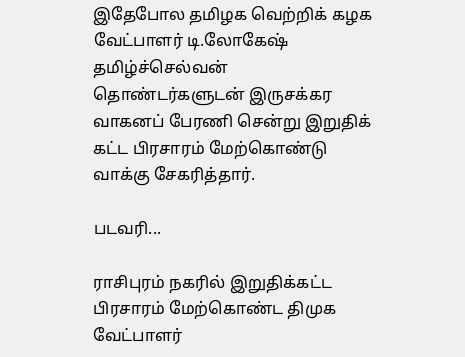இதேபோல தமிழக வெற்றிக் கழக வேட்பாளர் டி.லோகேஷ் தமிழ்ச்செல்வன் தொண்டர்களுடன் இருசக்கர வாகனப் பேரணி சென்று இறுதிக் கட்ட பிரசாரம் மேற்கொண்டு வாக்கு சேகரித்தார்.

படவரி...

ராசிபுரம் நகரில் இறுதிக்கட்ட பிரசாரம் மேற்கொண்ட திமுக வேட்பாளர்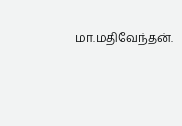மா.மதிவேந்தன்.